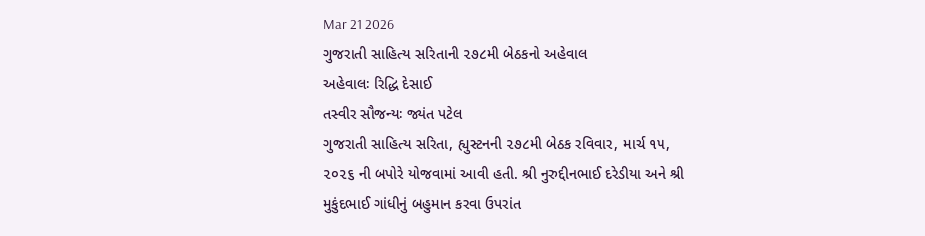Mar 21 2026
ગુજરાતી સાહિત્ય સરિતાની ૨૭૮મી બેઠકનો અહેવાલ
અહેવાલઃ રિદ્ધિ દેસાઈ
તસ્વીર સૌજન્યઃ જ્યંત પટેલ
ગુજરાતી સાહિત્ય સરિતા, હ્યુસ્ટનની ૨૭૮મી બેઠક રવિવાર, માર્ચ ૧૫, ૨૦૨૬ ની બપોરે યોજવામાં આવી હતી. શ્રી નુરુદ્દીનભાઈ દરેડીયા અને શ્રી મુકુંદભાઈ ગાંધીનું બહુમાન કરવા ઉપરાંત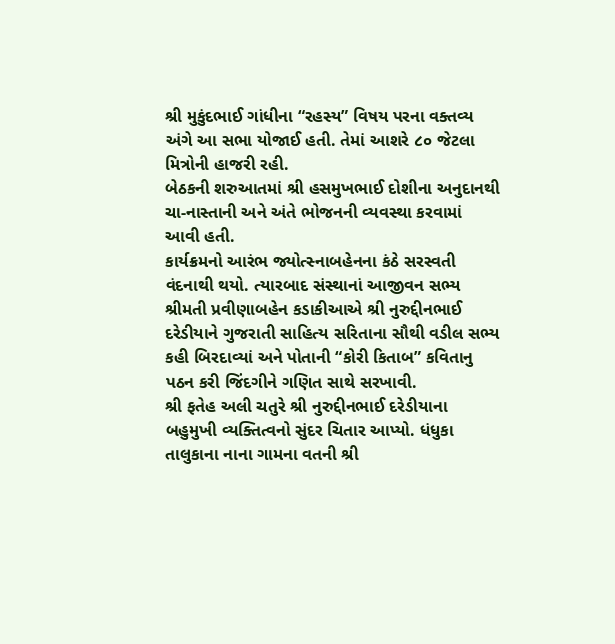શ્રી મુકુંદભાઈ ગાંધીના “રહસ્ય” વિષય પરના વક્તવ્ય અંગે આ સભા યોજાઈ હતી. તેમાં આશરે ૮૦ જેટલા મિત્રોની હાજરી રહી.
બેઠકની શરુઆતમાં શ્રી હસમુખભાઈ દોશીના અનુદાનથી ચા-નાસ્તાની અને અંતે ભોજનની વ્યવસ્થા કરવામાં આવી હતી.
કાર્યક્રમનો આરંભ જ્યોત્સ્નાબહેનના કંઠે સરસ્વતી વંદનાથી થયો. ત્યારબાદ સંસ્થાનાં આજીવન સભ્ય શ્રીમતી પ્રવીણાબહેન કડાકીઆએ શ્રી નુરુદ્દીનભાઈ દરેડીયાને ગુજરાતી સાહિત્ય સરિતાના સૌથી વડીલ સભ્ય કહી બિરદાવ્યાં અને પોતાની “કોરી કિતાબ” કવિતાનુ પઠન કરી જિંદગીને ગણિત સાથે સરખાવી.
શ્રી ફતેહ અલી ચતુરે શ્રી નુરુદ્દીનભાઈ દરેડીયાના બહુમુખી વ્યક્તિત્વનો સુંદર ચિતાર આપ્યો. ધંધુકા તાલુકાના નાના ગામના વતની શ્રી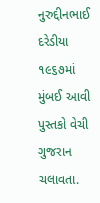નુરુદ્દીનભાઈ દરેડીયા ૧૯૬૭માં મુંબઈ આવી પુસ્તકો વેચી ગુજરાન ચલાવતા.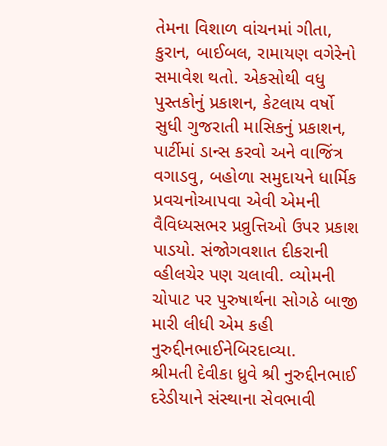તેમના વિશાળ વાંચનમાં ગીતા, કુરાન, બાઈબલ, રામાયણ વગેરેનો સમાવેશ થતો. એકસોથી વધુ પુસ્તકોનું પ્રકાશન, કેટલાય વર્ષો સુધી ગુજરાતી માસિકનું પ્રકાશન, પાર્ટીમાં ડાન્સ કરવો અને વાજિંત્ર વગાડવુ, બહોળા સમુદાયને ધાર્મિક પ્રવચનોઆપવા એવી એમની વૈવિધ્યસભર પ્રવ્રુત્તિઓ ઉપર પ્રકાશ પાડયો. સંજોગવશાત દીકરાની વ્હીલચેર પણ ચલાવી. વ્યોમની ચોપાટ પર પુરુષાર્થના સોગઠે બાજી મારી લીધી એમ કહી નુરુદ્દીનભાઈનેબિરદાવ્યા.
શ્રીમતી દેવીકા ધ્રુવે શ્રી નુરુદ્દીનભાઈ દરેડીયાને સંસ્થાના સેવભાવી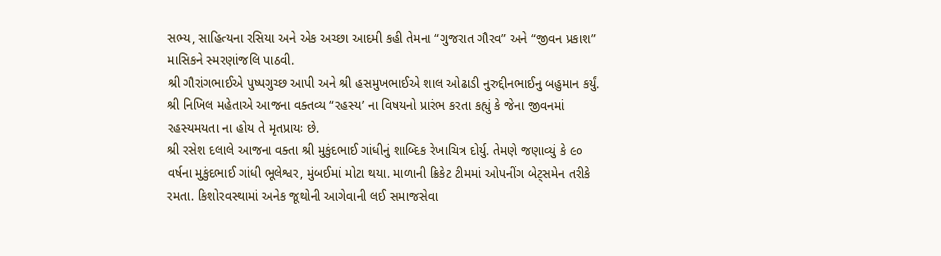સભ્ય, સાહિત્યના રસિયા અને એક અચ્છા આદમી કહી તેમના “ગુજરાત ગૌરવ” અને “જીવન પ્રકાશ” માસિકને સ્મરણાંજલિ પાઠવી.
શ્રી ગૌરાંગભાઈએ પુષ્પગુચ્છ આપી અને શ્રી હસમુખભાઈએ શાલ ઓઢાડી નુરુદ્દીનભાઈનુ બહુમાન કર્યું.
શ્રી નિખિલ મહેતાએ આજના વક્તવ્ય “રહસ્ય’ ના વિષયનો પ્રારંભ કરતા કહ્યું કે જેના જીવનમાં રહસ્યમયતા ના હોય તે મૃતપ્રાયઃ છે.
શ્રી રસેશ દલાલે આજના વક્તા શ્રી મુકુંદભાઈ ગાંધીનું શાબ્દિક રેખાચિત્ર દોર્યુ. તેમણે જણાવ્યું કે ૯૦ વર્ષના મુકુંદભાઈ ગાંધી ભૂલેશ્વર, મુંબઈમાં મોટા થયા. માળાની ક્રિકેટ ટીમમાં ઓપનીંગ બેટ્સમેન તરીકે રમતા. કિશોરવસ્થામાં અનેક જૂથોની આગેવાની લઈ સમાજસેવા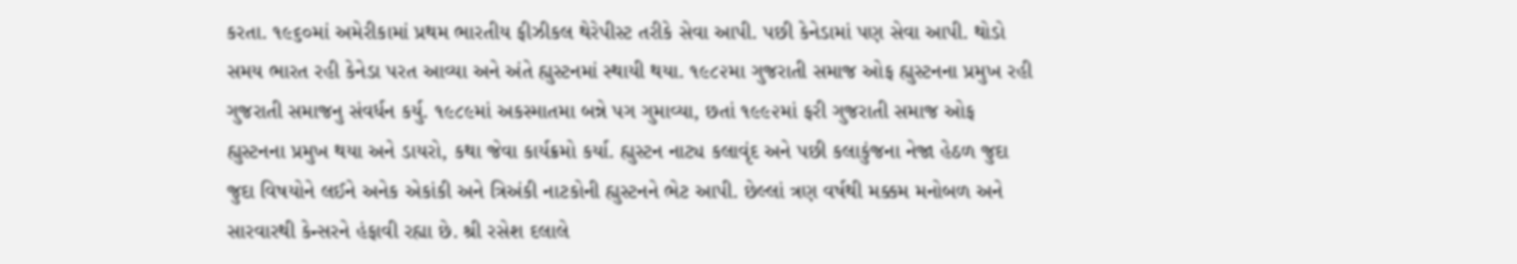કરતા. ૧૯૬૦માં અમેરીકામાં પ્રથમ ભારતીય ફીઝીકલ થેરેપીસ્ટ તરીકે સેવા આપી. પછી કેનેડામાં પણ સેવા આપી. થોડો સમય ભારત રહી કેનેડા પરત આવ્યા અને અંતે હ્યુસ્ટનમાં સ્થાયી થયા. ૧૯૮૨મા ગુજરાતી સમાજ ઓફ હ્યુસ્ટનના પ્રમુખ રહી ગુજરાતી સમાજનુ સંવર્ધન કર્યુ. ૧૯૮૯માં અકસ્માતમા બન્ને પગ ગુમાવ્યા, છતાં ૧૯૯૨માં ફરી ગુજરાતી સમાજ ઓફ હ્યુસ્ટનના પ્રમુખ થયા અને ડાયરો, કથા જેવા કાર્યક્રમો કર્યા. હ્યુસ્ટન નાટ્ય કલાવૃંદ અને પછી કલાકુંજના નેજા હેઠળ જુદા જુદા વિષયોને લઈને અનેક એકાંકી અને ત્રિઅંકી નાટકોની હ્યુસ્ટનને ભેટ આપી. છેલ્લાં ત્રણ વર્ષથી મક્કમ મનોબળ અને સારવારથી કેન્સરને હંફાવી રહ્યા છે. શ્રી રસેશ દલાલે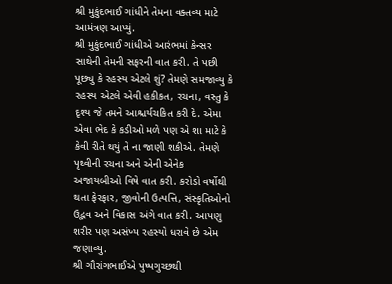શ્રી મુકુંદભાઈ ગાંધીને તેમના વક્તવ્ય માટે આમંત્રણ આપ્યું.
શ્રી મુકુંદભાઈ ગાંધીએ આરંભમાં કેન્સર સાથેની તેમની સફરની વાત કરી. તે પછી પૂછ્યુ કે રહસ્ય એટલે શું? તેમણે સમજાવ્યુ કે રહસ્ય એટલે એવી હકીકત, રચના, વસ્તુ કે દૃશ્ય જે તમને આશ્ચર્યચકિત કરી દે. એમા એવા ભેદ કે કડીઓ મળે પણ એ શા માટે કે કેવી રીતે થયું તે ના જાણી શકીએ. તેમણે પૃથ્વીની રચના અને એની એનેક અજાયબીઓ વિષે વાત કરી. કરોડો વર્ષોથી થતા ફેરફાર, જીવોની ઉત્પત્તિ, સંસ્કૃતિઓનો ઉદ્ભવ અને વિકાસ અંગે વાત કરી. આપણુ શરીર પણ અસંખ્ય રહસ્યો ધરાવે છે એમ જણાવ્યુ.
શ્રી ગૌરાંગભાઈએ પુષ્પગુચ્છથી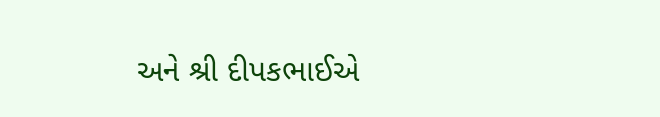અને શ્રી દીપકભાઈએ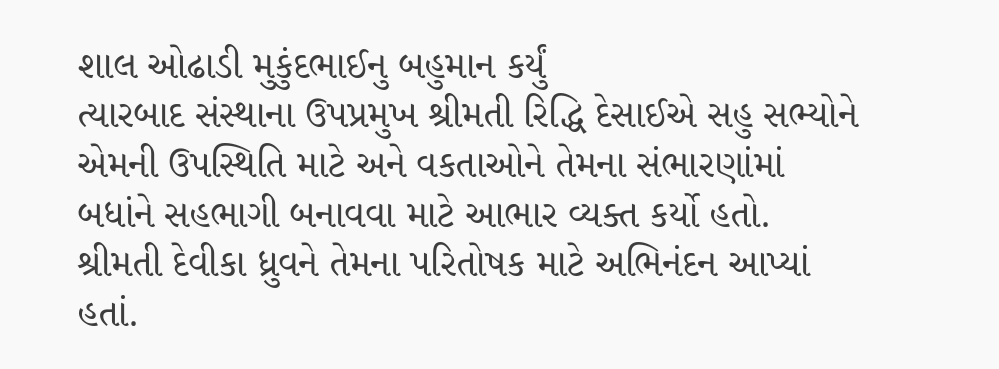શાલ ઓઢાડી મુકુંદભાઈનુ બહુમાન કર્યું
ત્યારબાદ સંસ્થાના ઉપપ્રમુખ શ્રીમતી રિદ્ધિ દેસાઈએ સહુ સભ્યોને એમની ઉપસ્થિતિ માટે અને વકતાઓને તેમના સંભારણાંમાં બધાંને સહભાગી બનાવવા માટે આભાર વ્યક્ત કર્યો હતો. શ્રીમતી દેવીકા ધ્રુવને તેમના પરિતોષક માટે અભિનંદન આપ્યાં હતાં.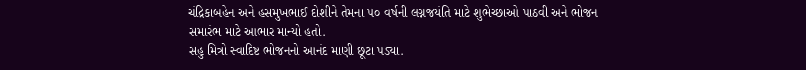ચંદ્રિકાબહેન અને હસમુખભાઈ દોશીને તેમના ૫૦ વર્ષની લગ્નજયંતિ માટે શુભેચ્છાઓ પાઠવી અને ભોજન સમારંભ માટે આભાર માન્યો હતો.
સહુ મિત્રો સ્વાદિષ્ટ ભોજનનો આનંદ માણી છૂટા પડ્યા.